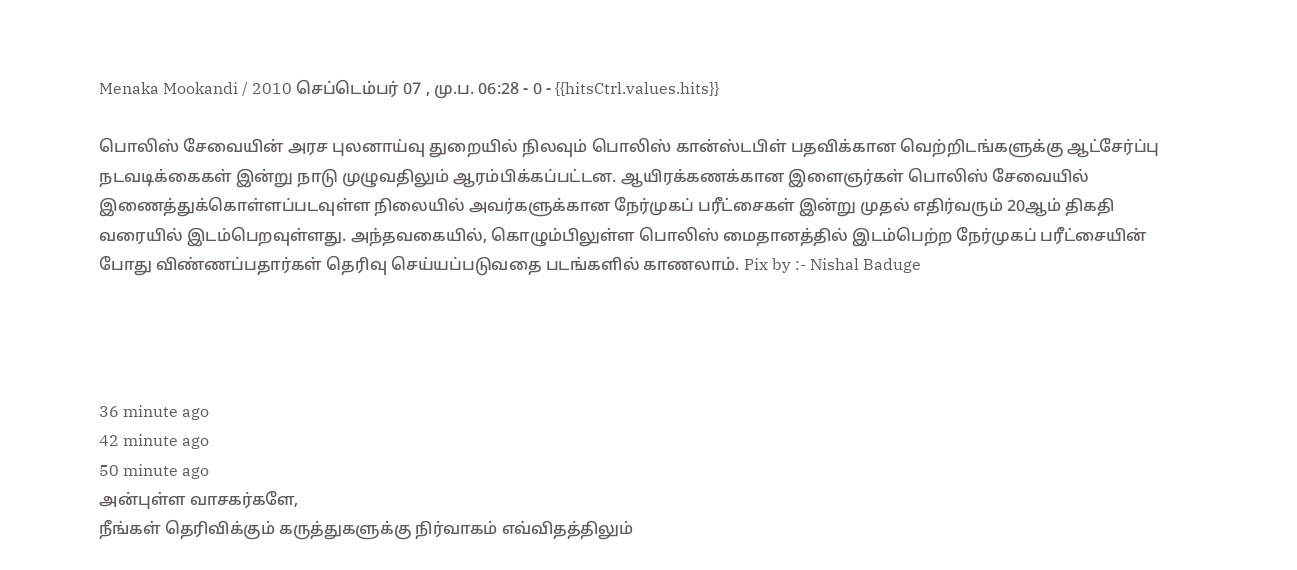Menaka Mookandi / 2010 செப்டெம்பர் 07 , மு.ப. 06:28 - 0 - {{hitsCtrl.values.hits}}

பொலிஸ் சேவையின் அரச புலனாய்வு துறையில் நிலவும் பொலிஸ் கான்ஸ்டபிள் பதவிக்கான வெற்றிடங்களுக்கு ஆட்சேர்ப்பு நடவடிக்கைகள் இன்று நாடு முழுவதிலும் ஆரம்பிக்கப்பட்டன. ஆயிரக்கணக்கான இளைஞர்கள் பொலிஸ் சேவையில் இணைத்துக்கொள்ளப்படவுள்ள நிலையில் அவர்களுக்கான நேர்முகப் பரீட்சைகள் இன்று முதல் எதிர்வரும் 20ஆம் திகதி வரையில் இடம்பெறவுள்ளது. அந்தவகையில், கொழும்பிலுள்ள பொலிஸ் மைதானத்தில் இடம்பெற்ற நேர்முகப் பரீட்சையின் போது விண்ணப்பதார்கள் தெரிவு செய்யப்படுவதை படங்களில் காணலாம். Pix by :- Nishal Baduge




36 minute ago
42 minute ago
50 minute ago
அன்புள்ள வாசகர்களே,
நீங்கள் தெரிவிக்கும் கருத்துகளுக்கு நிர்வாகம் எவ்விதத்திலும்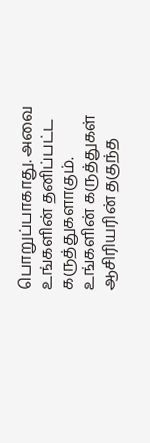பொறுப்பாகாது. அவை உங்களின் தனிப்பட்ட கருத்துகளாகும். உங்களின் கருத்துகள் ஆசிரியரின் தகுந்த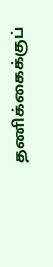தணிக்கைக்குப்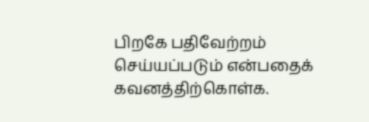பிறகே பதிவேற்றம் செய்யப்படும் என்பதைக் கவனத்திற்கொள்க.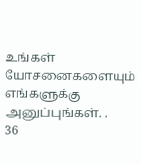உங்கள் யோசனைகளையும் எங்களுக்கு அனுப்புங்கள். .
36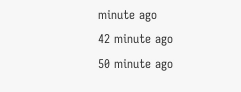minute ago
42 minute ago
50 minute ago